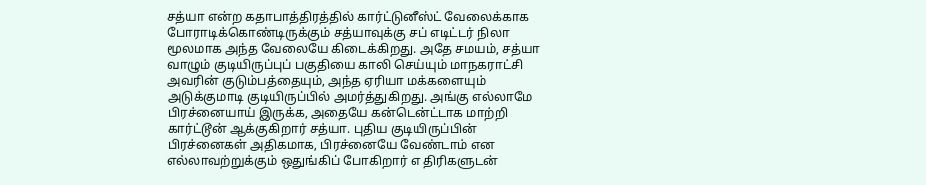சத்யா என்ற கதாபாத்திரத்தில் கார்ட்டுனீஸ்ட் வேலைக்காக போராடிக்கொண்டிருக்கும் சத்யாவுக்கு சப் எடிட்டர் நிலா மூலமாக அந்த வேலையே கிடைக்கிறது. அதே சமயம், சத்யா வாழும் குடியிருப்புப் பகுதியை காலி செய்யும் மாநகராட்சி அவரின் குடும்பத்தையும், அந்த ஏரியா மக்களையும் அடுக்குமாடி குடியிருப்பில் அமர்த்துகிறது. அங்கு எல்லாமே பிரச்னையாய் இருக்க, அதையே கன்டென்ட்டாக மாற்றி கார்ட்டூன் ஆக்குகிறார் சத்யா. புதிய குடியிருப்பின் பிரச்னைகள் அதிகமாக, பிரச்னையே வேண்டாம் என எல்லாவற்றுக்கும் ஒதுங்கிப் போகிறார் எ திரிகளுடன்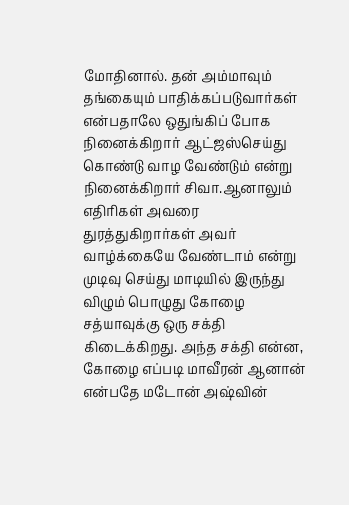மோதினால். தன் அம்மாவும் தங்கையும் பாதிக்கப்படுவார்கள் என்பதாலே ஒதுங்கிப் போக நினைக்கிறார் ஆட்ஜஸ்செய்து கொண்டு வாழ வேண்டும் என்று நினைக்கிறார் சிவா.ஆனாலும் எதிரிகள் அவரை துரத்துகிறார்கள் அவர் வாழ்க்கையே வேண்டாம் என்று முடிவு செய்து மாடியில் இருந்து விழும் பொழுது கோழை சத்யாவுக்கு ஒரு சக்தி கிடைக்கிறது. அந்த சக்தி என்ன, கோழை எப்படி மாவீரன் ஆனான் என்பதே மடோன் அஷ்வின்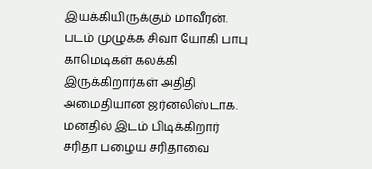இயக்கியிருக்கும் மாவீரன். படம் முழுக்க சிவா யோகி பாபு காமெடிகள் கலக்கி இருக்கிறார்கள் அதிதி அமைதியான ஜர்னலிஸ்டாக. மனதில் இடம் பிடிக்கிறார் சரிதா பழைய சரிதாவை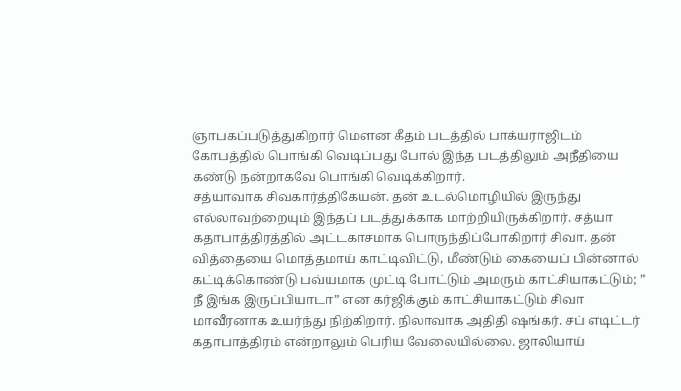ஞாபகப்படுத்துகிறார் மௌன கீதம் படத்தில் பாக்யராஜிடம் கோபத்தில் பொங்கி வெடிப்பது போல் இந்த படத்திலும் அநீதியை கண்டு நன்றாகவே பொங்கி வெடிக்கிறார்.
சத்யாவாக சிவகார்த்திகேயன். தன் உடல்மொழியில் இருந்து எல்லாவற்றையும் இந்தப் படத்துக்காக மாற்றியிருக்கிறார். சத்யா கதாபாத்திரத்தில் அட்டகாசமாக பொருந்திப்போகிறார் சிவா. தன் வித்தையை மொத்தமாய் காட்டிவிட்டு, மீண்டும் கையைப் பின்னால் கட்டிக்கொண்டு பவ்யமாக முட்டி போட்டும் அமரும் காட்சியாகட்டும்; ” நீ இங்க இருப்பியாடா” என கர்ஜிக்கும் காட்சியாகட்டும் சிவா மாவீரனாக உயர்ந்து நிற்கிறார். நிலாவாக அதிதி ஷங்கர். சப் எடிட்டர் கதாபாத்திரம் என்றாலும் பெரிய வேலையில்லை. ஜாலியாய்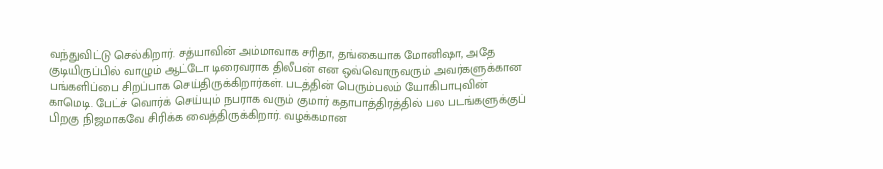வந்துவிட்டு செல்கிறார். சத்யாவின் அம்மாவாக சரிதா, தங்கையாக மோனிஷா, அதே குடியிருப்பில் வாழும் ஆட்டோ டிரைவராக திலீபன் என ஒவ்வொருவரும் அவர்களுக்கான பங்களிப்பை சிறப்பாக செய்திருக்கிறார்கள். படத்தின் பெரும்பலம் யோகிபாபுவின் காமெடி. பேட்ச் வொர்க் செய்யும் நபராக வரும் குமார் கதாபாத்திரத்தில் பல படங்களுக்குப் பிறகு நிஜமாகவே சிரிக்க வைத்திருக்கிறார். வழக்கமான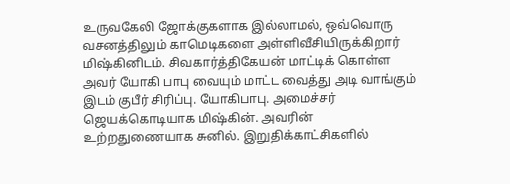உருவகேலி ஜோக்குகளாக இல்லாமல், ஒவ்வொரு வசனத்திலும் காமெடிகளை அள்ளிவீசியிருக்கிறார் மிஷ்கினிடம். சிவகார்த்திகேயன் மாட்டிக் கொள்ள அவர் யோகி பாபு வையும் மாட்ட வைத்து அடி வாங்கும் இடம் குபீர் சிரிப்பு. யோகிபாபு. அமைச்சர் ஜெயக்கொடியாக மிஷ்கின். அவரின் உற்றதுணையாக சுனில். இறுதிக்காட்சிகளில்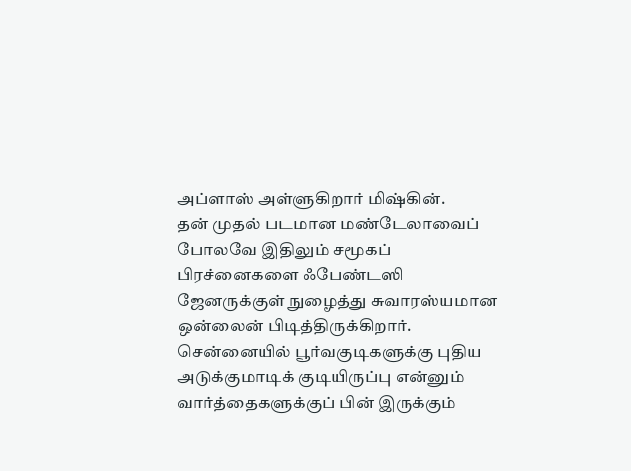அப்ளாஸ் அள்ளுகிறார் மிஷ்கின்.
தன் முதல் படமான மண்டேலாவைப் போலவே இதிலும் சமூகப் பிரச்னைகளை ஃபேண்டஸி ஜேனருக்குள் நுழைத்து சுவாரஸ்யமான ஒன்லைன் பிடித்திருக்கிறார். சென்னையில் பூர்வகுடிகளுக்கு புதிய அடுக்குமாடிக் குடியிருப்பு என்னும் வார்த்தைகளுக்குப் பின் இருக்கும்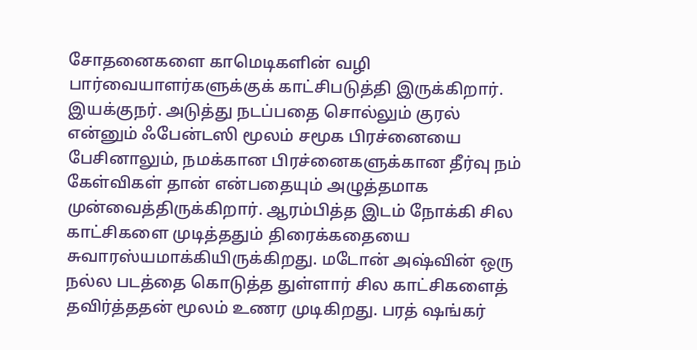சோதனைகளை காமெடிகளின் வழி பார்வையாளர்களுக்குக் காட்சிபடுத்தி இருக்கிறார். இயக்குநர். அடுத்து நடப்பதை சொல்லும் குரல் என்னும் ஃபேன்டஸி மூலம் சமூக பிரச்னையை பேசினாலும், நமக்கான பிரச்னைகளுக்கான தீர்வு நம் கேள்விகள் தான் என்பதையும் அழுத்தமாக முன்வைத்திருக்கிறார். ஆரம்பித்த இடம் நோக்கி சில காட்சிகளை முடித்ததும் திரைக்கதையை சுவாரஸ்யமாக்கியிருக்கிறது. மடோன் அஷ்வின் ஒரு நல்ல படத்தை கொடுத்த துள்ளார் சில காட்சிகளைத் தவிர்த்ததன் மூலம் உணர முடிகிறது. பரத் ஷங்கர்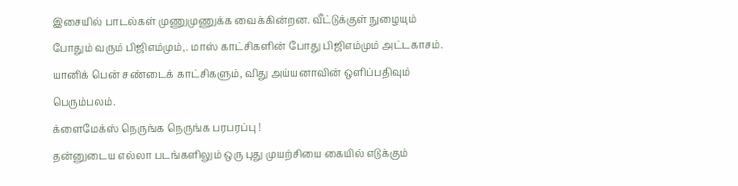இசையில் பாடல்கள் முணுமுணுக்க வைக்கின்றன. வீட்டுக்குள் நுழையும் போதும் வரும் பிஜிஎம்மும்,. மாஸ் காட்சிகளின் போது பிஜிஎம்மும் அட்டகாசம். யானிக் பென் சண்டைக் காட்சிகளும், விது அய்யனாவின் ஒளிப்பதிவும் பெரும்பலம்.
க்ளைமேக்ஸ் நெருங்க நெருங்க பரபரப்பு !
தன்னுடைய எல்லா படங்களிலும் ஒரு புது முயற்சியை கையில் எடுக்கும்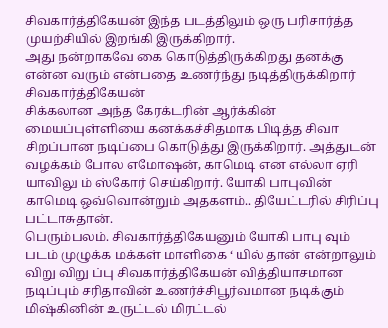சிவகார்த்திகேயன் இந்த படத்திலும் ஒரு பரிசார்த்த முயற்சியில் இறங்கி இருக்கிறார்.
அது நன்றாகவே கை கொடுத்திருக்கிறது தனக்கு என்ன வரும் என்பதை உணர்ந்து நடித்திருக்கிறார் சிவகார்த்திகேயன்
சிக்கலான அந்த கேரக்டரின் ஆர்க்கின் மையப்புள்ளியை கனக்கச்சிதமாக பிடித்த சிவா சிறப்பான நடிப்பை கொடுத்து இருக்கிறார். அத்துடன் வழக்கம் போல எமோஷன், காமெடி என எல்லா ஏரி யாவிலு ம் ஸ்கோர் செய்கிறார். யோகி பாபுவின் காமெடி ஒவ்வொன்றும் அதகளம்.. தியேட்டரில் சிரிப்பு பட்டாசுதான்.
பெரும்பலம். சிவகார்த்திகேயனும் யோகி பாபு வும்
படம் முழுக்க மக்கள் மாளிகை ‘ யில் தான் என்றாலும் விறு விறு ப்பு சிவகார்த்திகேயன் வித்தியாசமான நடிப்பும் சரிதாவின் உணர்ச்சிபூர்வமான நடிக்கும் மிஷ்கினின் உருட்டல் மிரட்டல்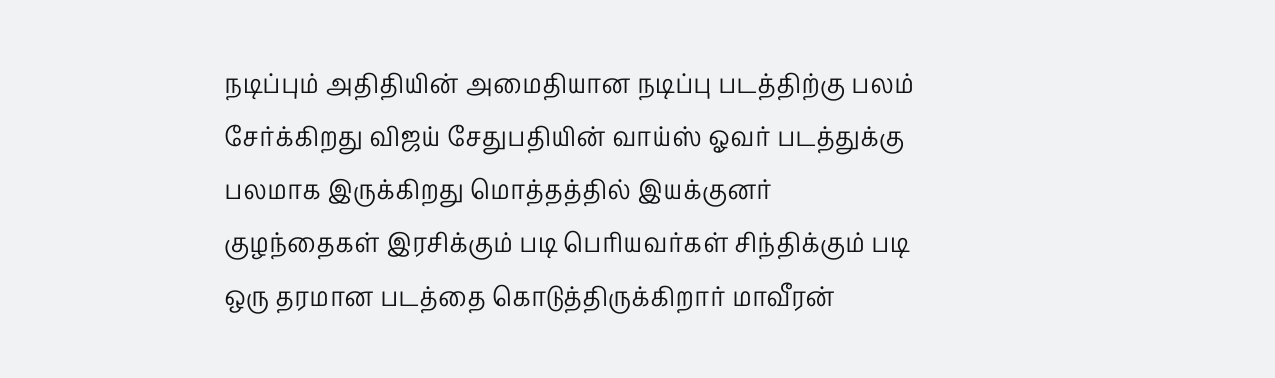நடிப்பும் அதிதியின் அமைதியான நடிப்பு படத்திற்கு பலம் சேர்க்கிறது விஜய் சேதுபதியின் வாய்ஸ் ஓவர் படத்துக்கு பலமாக இருக்கிறது மொத்தத்தில் இயக்குனர் குழந்தைகள் இரசிக்கும் படி பெரியவர்கள் சிந்திக்கும் படி ஒரு தரமான படத்தை கொடுத்திருக்கிறார் மாவீரன்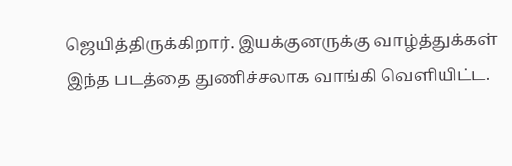ஜெயித்திருக்கிறார். இயக்குனருக்கு வாழ்த்துக்கள் இந்த படத்தை துணிச்சலாக வாங்கி வெளியிட்ட.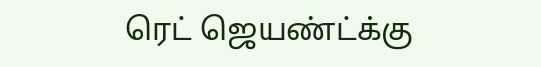ரெட் ஜெயண்ட்க்கு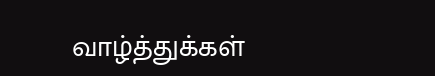வாழ்த்துக்கள்